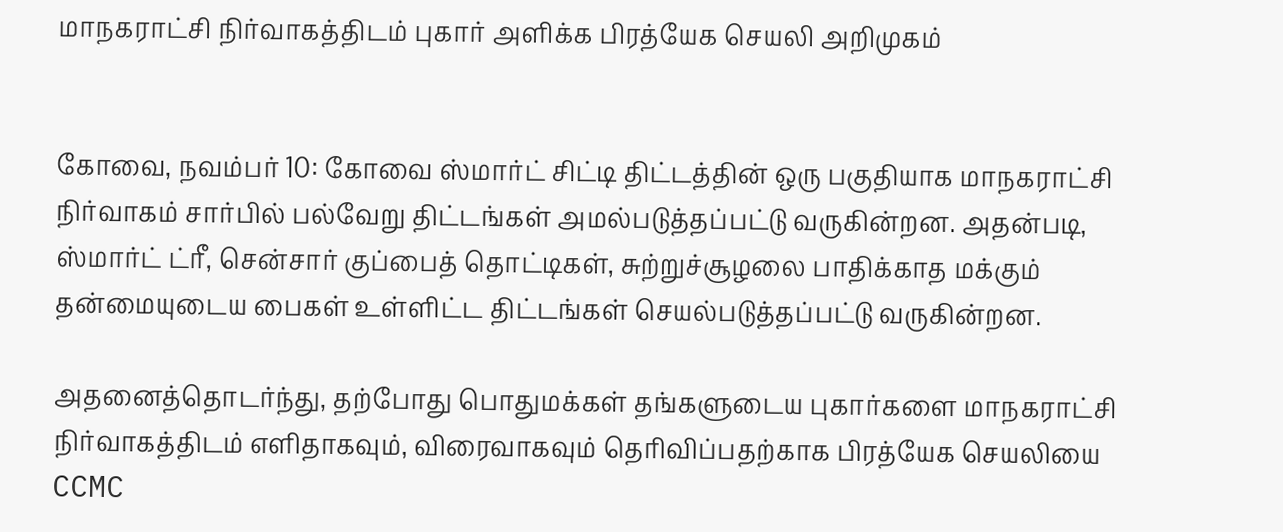மாநகராட்சி நிர்வாகத்திடம் புகார் அளிக்க பிரத்யேக செயலி அறிமுகம்


கோவை, நவம்பர் 10: கோவை ஸ்மார்ட் சிட்டி திட்டத்தின் ஒரு பகுதியாக மாநகராட்சி நிர்வாகம் சார்பில் பல்வேறு திட்டங்கள் அமல்படுத்தப்பட்டு வருகின்றன. அதன்படி, ஸ்மார்ட் ட்ரீ, சென்சார் குப்பைத் தொட்டிகள், சுற்றுச்சூழலை பாதிக்காத மக்கும் தன்மையுடைய பைகள் உள்ளிட்ட திட்டங்கள் செயல்படுத்தப்பட்டு வருகின்றன.

அதனைத்தொடர்ந்து, தற்போது பொதுமக்கள் தங்களுடைய புகார்களை மாநகராட்சி நிர்வாகத்திடம் எளிதாகவும், விரைவாகவும் தெரிவிப்பதற்காக பிரத்யேக செயலியை CCMC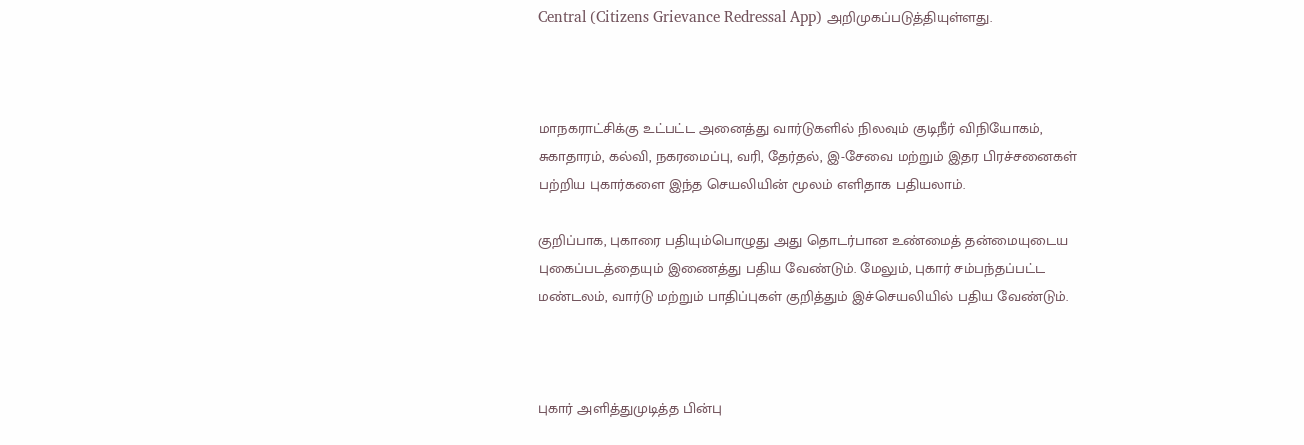Central (Citizens Grievance Redressal App) அறிமுகப்படுத்தியுள்ளது.



மாநகராட்சிக்கு உட்பட்ட அனைத்து வார்டுகளில் நிலவும் குடிநீர் விநியோகம், சுகாதாரம், கல்வி, நகரமைப்பு, வரி, தேர்தல், இ-சேவை மற்றும் இதர பிரச்சனைகள் பற்றிய புகார்களை இந்த செயலியின் மூலம் எளிதாக பதியலாம்.

குறிப்பாக, புகாரை பதியும்பொழுது அது தொடர்பான உண்மைத் தன்மையுடைய புகைப்படத்தையும் இணைத்து பதிய வேண்டும். மேலும், புகார் சம்பந்தப்பட்ட மண்டலம், வார்டு மற்றும் பாதிப்புகள் குறித்தும் இச்செயலியில் பதிய வேண்டும்.



புகார் அளித்துமுடித்த பின்பு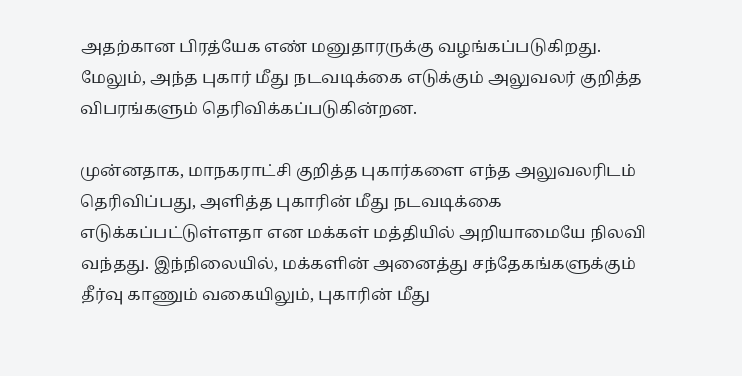அதற்கான பிரத்யேக எண் மனுதாரருக்கு வழங்கப்படுகிறது. மேலும், அந்த புகார் மீது நடவடிக்கை எடுக்கும் அலுவலர் குறித்த விபரங்களும் தெரிவிக்கப்படுகின்றன.

முன்னதாக, மாநகராட்சி குறித்த புகார்களை எந்த அலுவலரிடம் தெரிவிப்பது, அளித்த புகாரின் மீது நடவடிக்கை எடுக்கப்பட்டுள்ளதா என மக்கள் மத்தியில் அறியாமையே நிலவி வந்தது. இந்நிலையில், மக்களின் அனைத்து சந்தேகங்களுக்கும் தீர்வு காணும் வகையிலும், புகாரின் மீது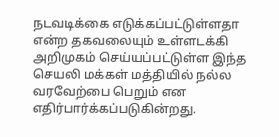நடவடிக்கை எடுக்கப்பட்டுள்ளதா என்ற தகவலையும் உள்ளடக்கி அறிமுகம் செய்யப்பட்டுள்ள இந்த செயலி மக்கள் மத்தியில் நல்ல வரவேற்பை பெறும் என எதிர்பார்க்கப்படுகின்றது.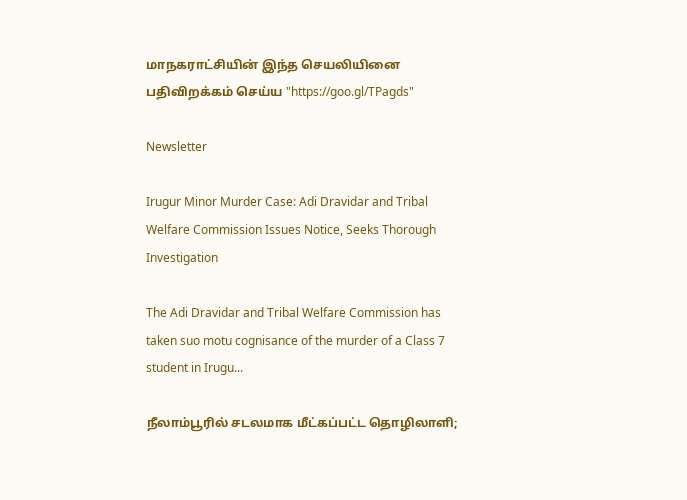மாநகராட்சியின் இந்த செயலியினை பதிவிறக்கம் செய்ய "https://goo.gl/TPagds"

Newsletter

Irugur Minor Murder Case: Adi Dravidar and Tribal Welfare Commission Issues Notice, Seeks Thorough Investigation

The Adi Dravidar and Tribal Welfare Commission has taken suo motu cognisance of the murder of a Class 7 student in Irugu...

நீலாம்பூரில் சடலமாக மீட்கப்பட்ட தொழிலாளி;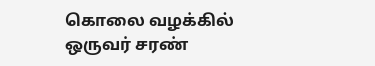கொலை வழக்கில் ஒருவர் சரண்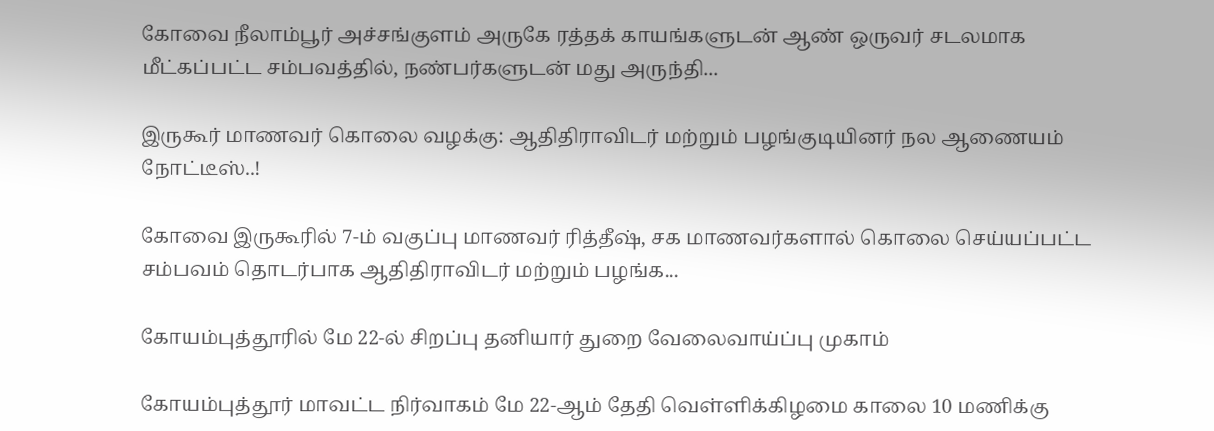கோவை நீலாம்பூர் அச்சங்குளம் அருகே ரத்தக் காயங்களுடன் ஆண் ஒருவர் சடலமாக மீட்கப்பட்ட சம்பவத்தில், நண்பர்களுடன் மது அருந்தி...

இருகூர் மாணவர் கொலை வழக்கு: ஆதிதிராவிடர் மற்றும் பழங்குடியினர் நல ஆணையம் நோட்டீஸ்..!

கோவை இருகூரில் 7-ம் வகுப்பு மாணவர் ரித்தீஷ், சக மாணவர்களால் கொலை செய்யப்பட்ட சம்பவம் தொடர்பாக ஆதிதிராவிடர் மற்றும் பழங்க...

கோயம்புத்தூரில் மே 22-ல் சிறப்பு தனியார் துறை வேலைவாய்ப்பு முகாம்

கோயம்புத்தூர் மாவட்ட நிர்வாகம் மே 22-ஆம் தேதி வெள்ளிக்கிழமை காலை 10 மணிக்கு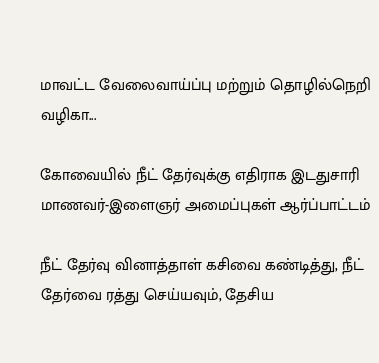மாவட்ட வேலைவாய்ப்பு மற்றும் தொழில்நெறி வழிகா...

கோவையில் நீட் தேர்வுக்கு எதிராக இடதுசாரி மாணவர்-இளைஞர் அமைப்புகள் ஆர்ப்பாட்டம்

நீட் தேர்வு வினாத்தாள் கசிவை கண்டித்து, நீட் தேர்வை ரத்து செய்யவும், தேசிய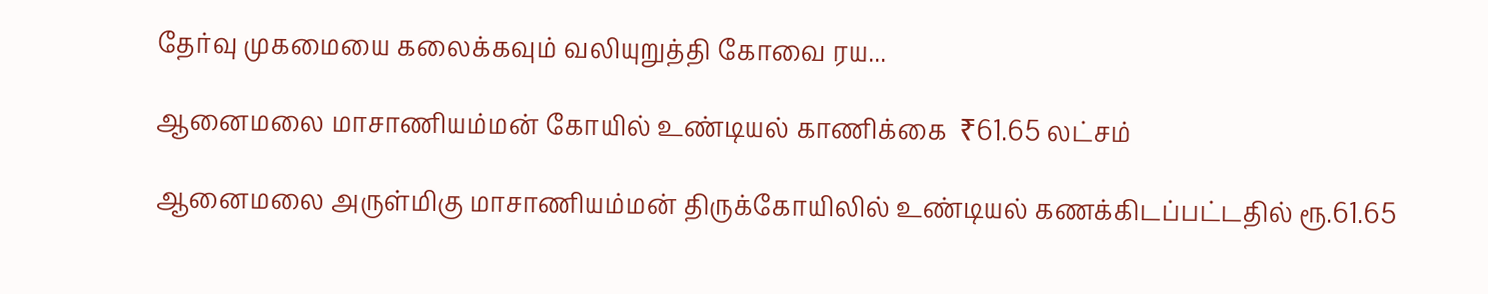தேர்வு முகமையை கலைக்கவும் வலியுறுத்தி கோவை ரய...

ஆனைமலை மாசாணியம்மன் கோயில் உண்டியல் காணிக்கை  ₹61.65 லட்சம்

ஆனைமலை அருள்மிகு மாசாணியம்மன் திருக்கோயிலில் உண்டியல் கணக்கிடப்பட்டதில் ரூ.61.65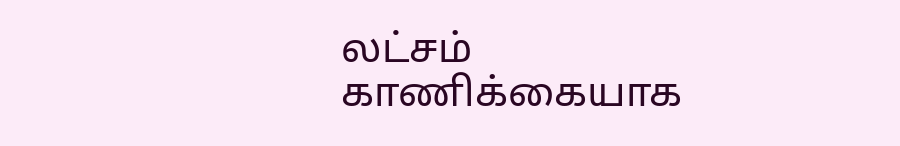லட்சம் காணிக்கையாக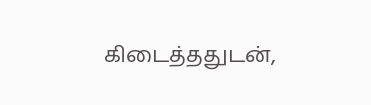கிடைத்ததுடன்,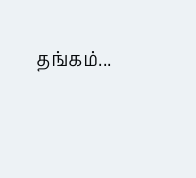தங்கம்...